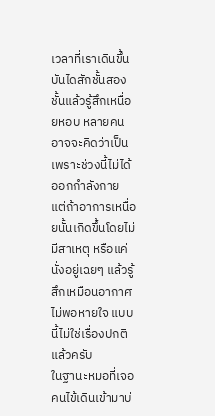เวลาที่เราเดินขึ้นบันไดสักชั้นสองชั้นแล้วรู้สึกเหนื่อยหอบ หลายคนอาจจะคิดว่าเป็นเพราะช่วงนี้ไม่ได้ออกกำลังกาย แต่ถ้าอาการเหนื่อยนั้นเกิดขึ้นโดยไม่มีสาเหตุ หรือแค่นั่งอยู่เฉยๆ แล้วรู้สึกเหมือนอากาศไม่พอหายใจ แบบนี้ไม่ใช่เรื่องปกติแล้วครับ
ในฐานะหมอที่เจอคนไข้เดินเข้ามาบ่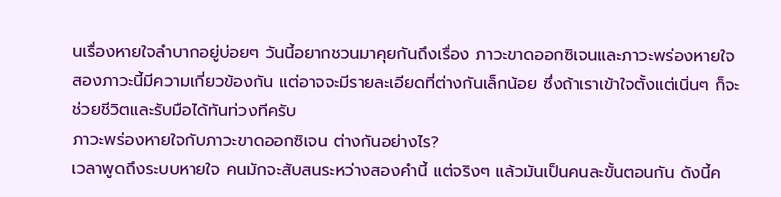นเรื่องหายใจลำบากอยู่บ่อยๆ วันนี้อยากชวนมาคุยกันถึงเรื่อง ภาวะขาดออกซิเจนและภาวะพร่องหายใจ สองภาวะนี้มีความเกี่ยวข้องกัน แต่อาจจะมีรายละเอียดที่ต่างกันเล็กน้อย ซึ่งถ้าเราเข้าใจตั้งแต่เนิ่นๆ ก็จะช่วยชีวิตและรับมือได้ทันท่วงทีครับ
ภาวะพร่องหายใจกับภาวะขาดออกซิเจน ต่างกันอย่างไร?
เวลาพูดถึงระบบหายใจ คนมักจะสับสนระหว่างสองคำนี้ แต่จริงๆ แล้วมันเป็นคนละขั้นตอนกัน ดังนี้ค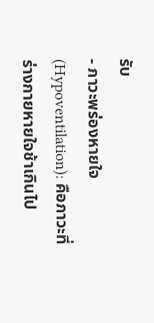รับ
- ภาวะพร่องหายใจ (Hypoventilation): คือภาวะที่ร่างกายหายใจช้าเกินไป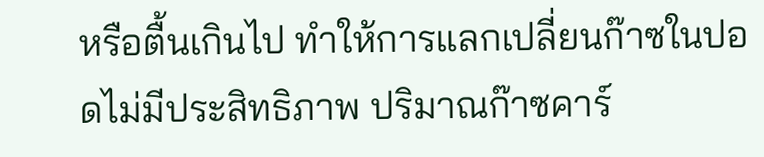หรือตื้นเกินไป ทำให้การแลกเปลี่ยนก๊าซในปอดไม่มีประสิทธิภาพ ปริมาณก๊าซคาร์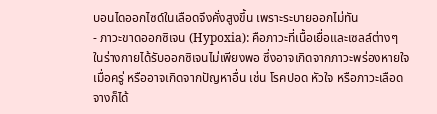บอนไดออกไซด์ในเลือดจึงคั่งสูงขึ้น เพราะระบายออกไม่ทัน
- ภาวะขาดออกซิเจน (Hypoxia): คือภาวะที่เนื้อเยื่อและเซลล์ต่างๆ ในร่างกายได้รับออกซิเจนไม่เพียงพอ ซึ่งอาจเกิดจากภาวะพร่องหายใจเมื่อครู่ หรืออาจเกิดจากปัญหาอื่น เช่น โรคปอด หัวใจ หรือภาวะเลือดจางก็ได้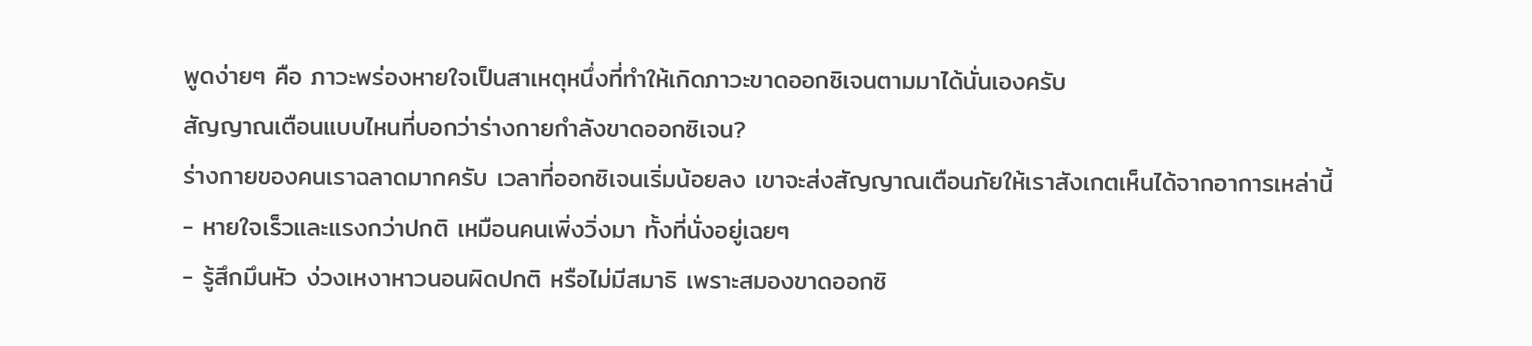พูดง่ายๆ คือ ภาวะพร่องหายใจเป็นสาเหตุหนึ่งที่ทำให้เกิดภาวะขาดออกซิเจนตามมาได้นั่นเองครับ
สัญญาณเตือนแบบไหนที่บอกว่าร่างกายกำลังขาดออกซิเจน?
ร่างกายของคนเราฉลาดมากครับ เวลาที่ออกซิเจนเริ่มน้อยลง เขาจะส่งสัญญาณเตือนภัยให้เราสังเกตเห็นได้จากอาการเหล่านี้
- หายใจเร็วและแรงกว่าปกติ เหมือนคนเพิ่งวิ่งมา ทั้งที่นั่งอยู่เฉยๆ
- รู้สึกมึนหัว ง่วงเหงาหาวนอนผิดปกติ หรือไม่มีสมาธิ เพราะสมองขาดออกซิ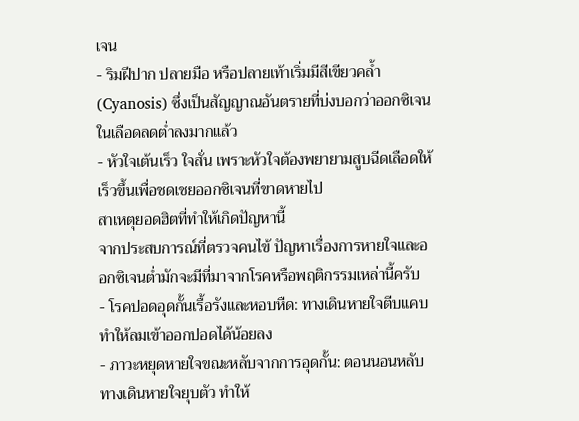เจน
- ริมฝีปาก ปลายมือ หรือปลายเท้าเริ่มมีสีเขียวคล้ำ (Cyanosis) ซึ่งเป็นสัญญาณอันตรายที่บ่งบอกว่าออกซิเจนในเลือดลดต่ำลงมากแล้ว
- หัวใจเต้นเร็ว ใจสั่น เพราะหัวใจต้องพยายามสูบฉีดเลือดให้เร็วขึ้นเพื่อชดเชยออกซิเจนที่ขาดหายไป
สาเหตุยอดฮิตที่ทำให้เกิดปัญหานี้
จากประสบการณ์ที่ตรวจคนไข้ ปัญหาเรื่องการหายใจและออกซิเจนต่ำมักจะมีที่มาจากโรคหรือพฤติกรรมเหล่านี้ครับ
- โรคปอดอุดกั้นเรื้อรังและหอบหืด: ทางเดินหายใจตีบแคบ ทำให้ลมเข้าออกปอดได้น้อยลง
- ภาวะหยุดหายใจขณะหลับจากการอุดกั้น: ตอนนอนหลับทางเดินหายใจยุบตัว ทำให้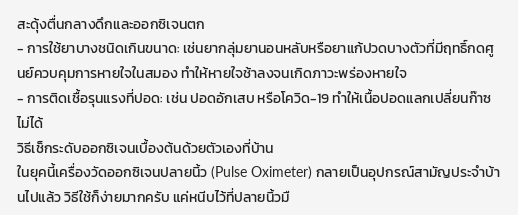สะดุ้งตื่นกลางดึกและออกซิเจนตก
- การใช้ยาบางชนิดเกินขนาด: เช่นยากลุ่มยานอนหลับหรือยาแก้ปวดบางตัวที่มีฤทธิ์กดศูนย์ควบคุมการหายใจในสมอง ทำให้หายใจช้าลงจนเกิดภาวะพร่องหายใจ
- การติดเชื้อรุนแรงที่ปอด: เช่น ปอดอักเสบ หรือโควิด-19 ทำให้เนื้อปอดแลกเปลี่ยนก๊าซไม่ได้
วิธีเช็กระดับออกซิเจนเบื้องต้นด้วยตัวเองที่บ้าน
ในยุคนี้เครื่องวัดออกซิเจนปลายนิ้ว (Pulse Oximeter) กลายเป็นอุปกรณ์สามัญประจำบ้านไปแล้ว วิธีใช้ก็ง่ายมากครับ แค่หนีบไว้ที่ปลายนิ้วมื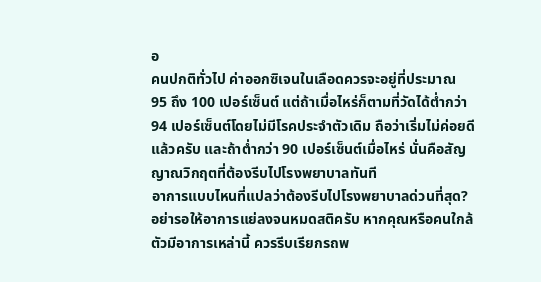อ
คนปกติทั่วไป ค่าออกซิเจนในเลือดควรจะอยู่ที่ประมาณ 95 ถึง 100 เปอร์เซ็นต์ แต่ถ้าเมื่อไหร่ก็ตามที่วัดได้ต่ำกว่า 94 เปอร์เซ็นต์โดยไม่มีโรคประจำตัวเดิม ถือว่าเริ่มไม่ค่อยดีแล้วครับ และถ้าต่ำกว่า 90 เปอร์เซ็นต์เมื่อไหร่ นั่นคือสัญญาณวิกฤตที่ต้องรีบไปโรงพยาบาลทันที
อาการแบบไหนที่แปลว่าต้องรีบไปโรงพยาบาลด่วนที่สุด?
อย่ารอให้อาการแย่ลงจนหมดสติครับ หากคุณหรือคนใกล้ตัวมีอาการเหล่านี้ ควรรีบเรียกรถพ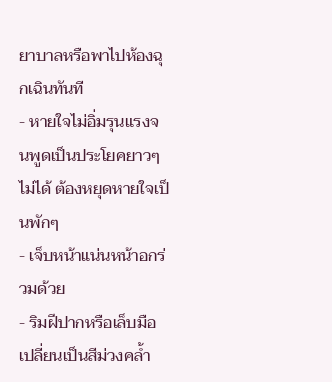ยาบาลหรือพาไปห้องฉุกเฉินทันที
- หายใจไม่อิ่มรุนแรงจนพูดเป็นประโยคยาวๆ ไม่ได้ ต้องหยุดหายใจเป็นพักๆ
- เจ็บหน้าแน่นหน้าอกร่วมด้วย
- ริมฝีปากหรือเล็บมือเปลี่ยนเป็นสีม่วงคล้ำ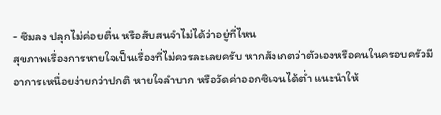- ซึมลง ปลุกไม่ค่อยตื่น หรือสับสนจำไม่ได้ว่าอยู่ที่ไหน
สุขภาพเรื่องการหายใจเป็นเรื่องที่ไม่ควรละเลยครับ หากสังเกตว่าตัวเองหรือคนในครอบครัวมีอาการเหนื่อยง่ายกว่าปกติ หายใจลำบาก หรือวัดค่าออกซิเจนได้ต่ำ แนะนำให้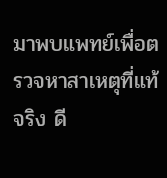มาพบแพทย์เพื่อตรวจหาสาเหตุที่แท้จริง ดี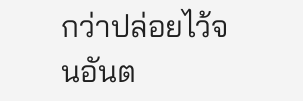กว่าปล่อยไว้จนอันต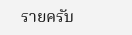รายครับ